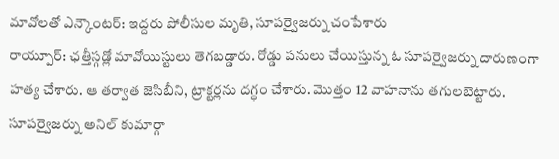మావోలతో ఎన్కౌంటర్: ఇద్దరు పోలీసుల మృతి, సూపర్వైజర్ను చంపేశారు
రాయ్పూర్: ఛత్తీస్గడ్లో మావోయిస్టులు తెగబడ్డారు. రోడ్డు పనులు చేయిస్తున్న ఓ సూపర్వైజర్ను దారుణంగా హత్య చేశారు. ఆ తర్వాత జెసిబీని, ట్రాక్టర్లను దగ్ధం చేశారు. మొత్తం 12 వాహనాను తగులబెట్టారు. సూపర్వైజర్ను అనిల్ కుమార్గా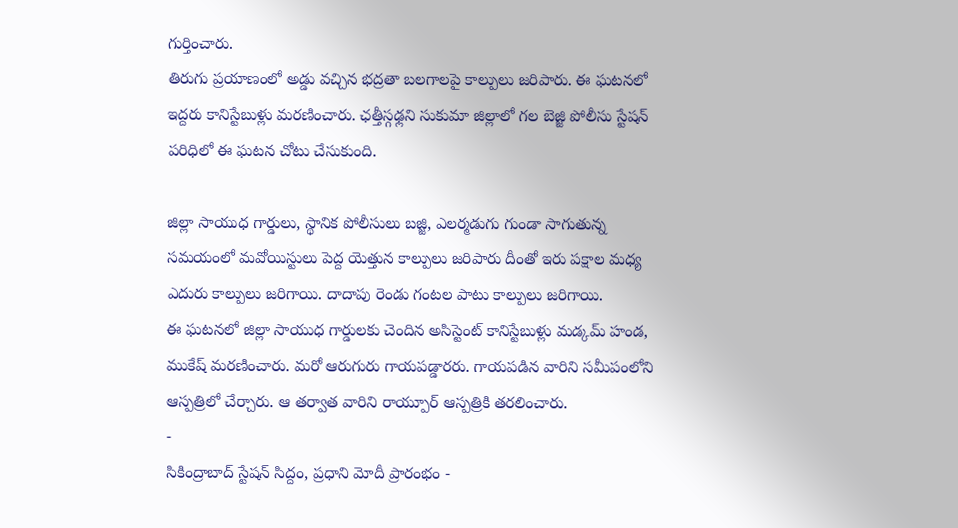గుర్తించారు.
తిరుగు ప్రయాణంలో అడ్డు వచ్చిన భద్రతా బలగాలపై కాల్పులు జరిపారు. ఈ ఘటనలో ఇద్దరు కానిస్టేబుళ్లు మరణించారు. ఛత్తీస్గఢ్లని సుకుమా జిల్లాలో గల బెజ్జి పోలీసు స్టేషన్ పరిధిలో ఈ ఘటన చోటు చేసుకుంది.

జిల్లా సాయుధ గార్డులు, స్థానిక పోలీసులు బజ్జి, ఎలర్మడుగు గుండా సాగుతున్న సమయంలో మవోయిస్టులు పెద్ద యెత్తున కాల్పులు జరిపారు దీంతో ఇరు పక్షాల మధ్య ఎదురు కాల్పులు జరిగాయి. దాదాపు రెండు గంటల పాటు కాల్పులు జరిగాయి.
ఈ ఘటనలో జిల్లా సాయుధ గార్డులకు చెందిన అసిస్టెంట్ కానిస్టేబుళ్లు మడ్కమ్ హండ, ముకేష్ మరణించారు. మరో ఆరుగురు గాయపడ్డారరు. గాయపడిన వారిని సమీపంలోని ఆస్పత్రిలో చేర్చారు. ఆ తర్వాత వారిని రాయ్పూర్ ఆస్పత్రికి తరలించారు.
-
సికింద్రాబాద్ స్టేషన్ సిద్దం, ప్రధాని మోదీ ప్రారంభం -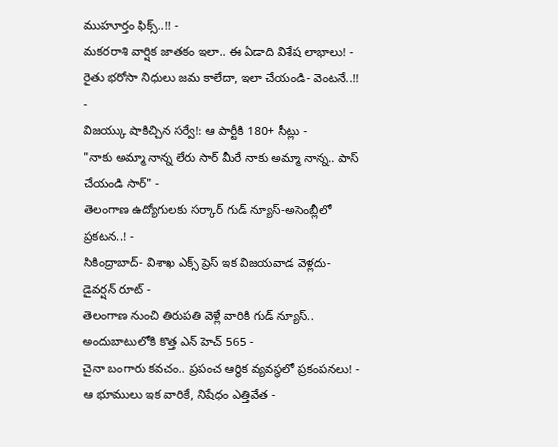ముహూర్తం ఫిక్స్..!! -
మకరరాశి వార్షిక జాతకం ఇలా.. ఈ ఏడాది విశేష లాభాలు! -
రైతు భరోసా నిధులు జమ కాలేదా, ఇలా చేయండి- వెంటనే..!! -
విజయ్కు షాకిచ్చిన సర్వే!: ఆ పార్టీకి 180+ సీట్లు -
"నాకు అమ్మా నాన్న లేరు సార్ మీరే నాకు అమ్మా నాన్న.. పాస్ చేయండి సార్" -
తెలంగాణ ఉద్యోగులకు సర్కార్ గుడ్ న్యూస్-అసెంబ్లీలో ప్రకటన..! -
సికింద్రాబాద్- విశాఖ ఎక్స్ ప్రెస్ ఇక విజయవాడ వెళ్లదు- డైవర్షన్ రూట్ -
తెలంగాణ నుంచి తిరుపతి వెళ్లే వారికి గుడ్ న్యూస్.. అందుబాటులోకి కొత్త ఎన్ హెచ్ 565 -
చైనా బంగారు కవచం.. ప్రపంచ ఆర్థిక వ్యవస్థలో ప్రకంపనలు! -
ఆ భూములు ఇక వారికే, నిషేధం ఎత్తివేత -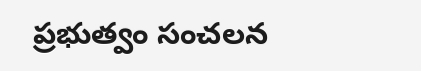ప్రభుత్వం సంచలన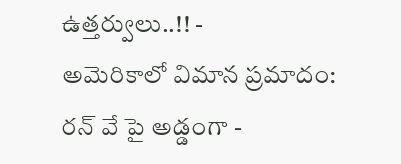ఉత్తర్వులు..!! -
అమెరికాలో విమాన ప్రమాదం: రన్ వే పై అడ్డంగా -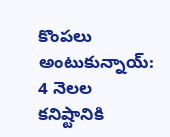కొంపలు అంటుకున్నాయ్: 4 నెలల కనిష్టానికి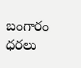బంగారం ధరలు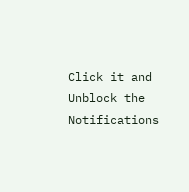Click it and Unblock the Notifications